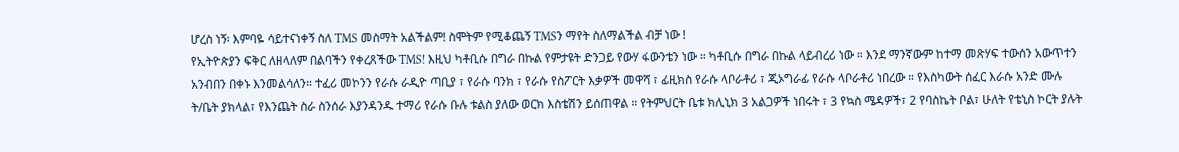ሆረስ ነኝ፡ እምባዬ ሳይተናነቀኝ ስለ TMS መስማት አልችልም! ስሞትም የሚቆጨኝ TMSን ማየት ስለማልችል ብቻ ነው !
የኢትዮጵያን ፍቅር ለዘላለም በልባችን የቀረጸችው TMS! እዚህ ካቶቢሱ በግራ በኩል የምታዩት ድንጋይ የውሃ ፋውንቴን ነው ። ካቶቢሱ በግራ በኩል ላይብረሪ ነው ። እንደ ማንኛውም ከተማ መጽሃፍ ተውሰን አውጥተን አንብበን በቀኑ እንመልሳለን። ተፈሪ መኮንን የራሱ ራዲዮ ጣቢያ ፣ የራሱ ባንክ ፣ የራሱ የስፖርት እቃዎች መዋሻ ፣ ፊዚክስ የራሱ ላቦራቶሪ ፣ ጂኦግራፊ የራሱ ላቦራቶሪ ነበረው ። የእስካውት ሰፈር እራሱ አንድ ሙሉ ት/ቤት ያክላል፣ የእንጨት ስራ ስንሰራ እያንዳንዱ ተማሪ የራሱ ቡሉ ቱልስ ያለው ወርክ እስቴሽን ይሰጠዋል ። የትምህርት ቤቱ ክሊኒክ 3 አልጋዎች ነበሩት ፣ 3 የኳስ ሜዳዎች፣ 2 የባስኬት ቦል፣ ሁለት የቴኒስ ኮርት ያሉት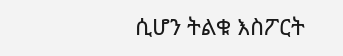ሲሆን ትልቁ እስፖርት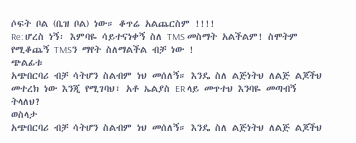ሶፍት ቦል (ቤዝ ቦል) ነው። ቆጥሬ አልጨርስም !!!!
Re: ሆረስ ነኝ፡ እምባዬ ሳይተናነቀኝ ስለ TMS መስማት አልችልም! ስሞትም የሚቆጨኝ TMSን ማየት ስለማልችል ብቻ ነው !
ጭልፊቱ
አጭበርባሪ ብቻ ሳትሆን ስልብም ነህ መሰለኝ። እንዴ ስለ ልጅነትህ ለልጅ ልጆችህ መተረክ ነው እንጂ የሚገባህ፣ አቶ ኤልያስ ER ላይ መጥተህ እንባዬ መጣብኝ ትላለህ?
ወስላታ
አጭበርባሪ ብቻ ሳትሆን ስልብም ነህ መሰለኝ። እንዴ ስለ ልጅነትህ ለልጅ ልጆችህ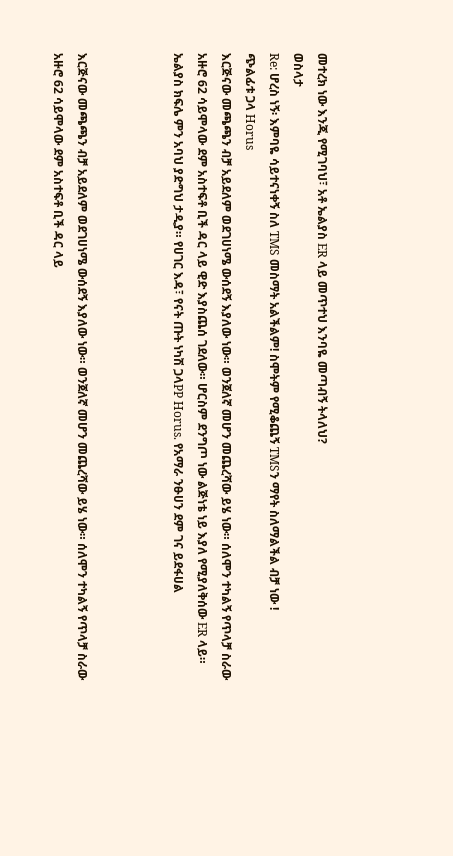መተረክ ነው እንጂ የሚገባህ፣ አቶ ኤልያስ ER ላይ መጥተህ እንባዬ መጣብኝ ትላለህ?
ወስላታ
Re: ሆረስ ነኝ፡ እምባዬ ሳይተናነቀኝ ስለ TMS መስማት አልችልም! ስሞትም የሚቆጨኝ TMSን ማየት ስለማልችል ብቻ ነው !
ጭልፊቱ ጋላ Horus
እርጅናው መጫጫን ብቻ አይደለም ወደገሀነሜ ውሰደኝ እያለው ነው። ወንጀለኛ መሆን መጨረሻው ይሄ ነው። ሰለሞን ተካልኝ የጥላቻ ስራው አዙሮ 62 ሳይሞላው ደም አስተፍቶ ቢች ዳር ላይ ዊድ እያስጨሰ ገደለው። ሆርስም ደንግጦ ነው ልጅነቴ ነይ እያለ የሚያለቅሰው ER ላይ።
ኤልያስ ክፍሌ ምን አባህ ያድግህ ታዲያ። የሀገር እዳ፣ የናት ጡት ነካሽ ጋላPP Horus. የአማራ ንፁሀን ደም ገና ይደፋሀል



እርጅናው መጫጫን ብቻ አይደለም ወደገሀነሜ ውሰደኝ እያለው ነው። ወንጀለኛ መሆን መጨረሻው ይሄ ነው። ሰለሞን ተካልኝ የጥላቻ ስራው አዙሮ 62 ሳይሞላው ደም አስተፍቶ ቢች ዳር ላይ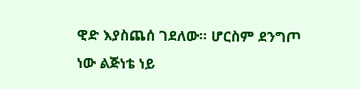ዊድ እያስጨሰ ገደለው። ሆርስም ደንግጦ ነው ልጅነቴ ነይ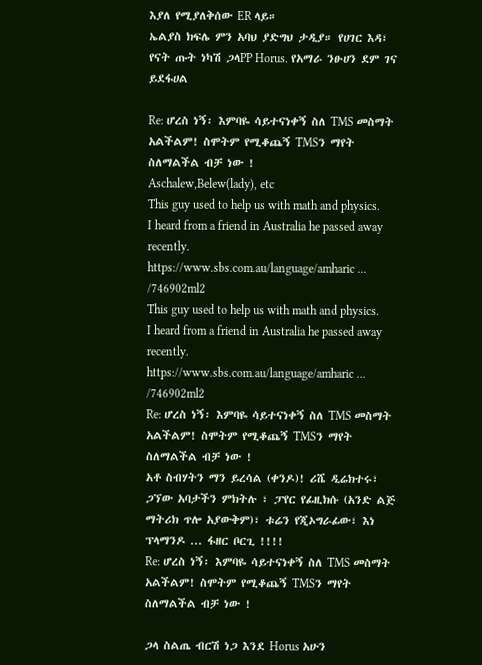እያለ የሚያለቅሰው ER ላይ።
ኤልያስ ክፍሌ ምን አባህ ያድግህ ታዲያ። የሀገር እዳ፣ የናት ጡት ነካሽ ጋላPP Horus. የአማራ ንፁሀን ደም ገና ይደፋሀል

Re: ሆረስ ነኝ፡ እምባዬ ሳይተናነቀኝ ስለ TMS መስማት አልችልም! ስሞትም የሚቆጨኝ TMSን ማየት ስለማልችል ብቻ ነው !
Aschalew,Belew(lady), etc
This guy used to help us with math and physics.
I heard from a friend in Australia he passed away recently.
https://www.sbs.com.au/language/amharic ... /746902ml2
This guy used to help us with math and physics.
I heard from a friend in Australia he passed away recently.
https://www.sbs.com.au/language/amharic ... /746902ml2
Re: ሆረስ ነኝ፡ እምባዬ ሳይተናነቀኝ ስለ TMS መስማት አልችልም! ስሞትም የሚቆጨኝ TMSን ማየት ስለማልችል ብቻ ነው !
አቶ ስብሃትን ማን ይረሳል (ቀንዶ)! ሪሼ ዲሬክተሩ፣ ጋኘው አባታችን ምክትሉ ፣ ፓየር የፊዚክሱ (አንድ ልጅ ማትሪክ ጥሎ አያውቅም)፣ ቱሬን የጂኦግራፊው፣ እነ ፕላማንዶ ... ፋዘር ቦርጊ !!!!
Re: ሆረስ ነኝ፡ እምባዬ ሳይተናነቀኝ ስለ TMS መስማት አልችልም! ስሞትም የሚቆጨኝ TMSን ማየት ስለማልችል ብቻ ነው !

ጋላ ስልጤ ብርሽ ነጋ እንደ Horus አሁን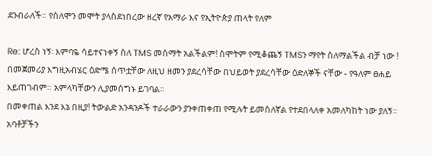ደንብራለች። የሰለሞን መሞት ያላስደነበረው ዘረኛ የአማራ እና የኢትዮጵያ ጠላት የለም

Re: ሆረስ ነኝ፡ እምባዬ ሳይተናነቀኝ ስለ TMS መስማት አልችልም! ስሞትም የሚቆጨኝ TMSን ማየት ስለማልችል ብቻ ነው !
በመጀመሪያ እግዚአብሄር ዕድሜ ሰጥቷቸው ለዚህ ዘመን ያደረሳቸው በህይወት ያደረሳቸው ዕድለኞች ናቸው - የዓለም ፀሐይ እይጠገብም። አምላካቸውን ሊያመሰግኑ ይገባል።
በመቀጠል እንደ እኔ በዚያ! ትውልድ አንዳንዶች ተራራውን ያንቀጠቀጠ የሚሉት ይመስለኛል የተደበላለቀ አመለካከት ነው ያለኝ። አባቶቻችን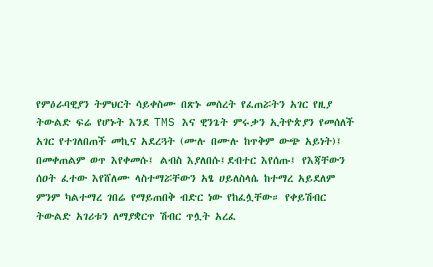የምዕራባዊያን ትምህርት ሳይቀስሙ በጽኑ መሰረት የፈጠሯትን አገር የዚያ ትውልድ ፍሬ የሆኑት እንደ TMS እና ዊንጌት ምሩቃን ኢትዮጵያን የመሰለች አገር የተገለበጠች መኪና አደረጓት (ሙሉ በሙሉ ከጥቅም ውጭ አይነት)፤ በመቀጠልም ወጥ እየቀመሱ፤ ልብስ እያለበሱ፤ደብተር እየሰጡ፤ የእጃቸውን ሰዐት ፈተው እየሸለሙ ላስተማሯቸውን አፄ ሀይለስላሴ ከተማረ አይደለም ምንም ካልተማረ ገበሬ የማይጠበቅ ብድር ነው የከፈሏቸው። የቀይሽብር ትውልድ አገሪቱን ለማያቋርጥ ሽብር ጥሏት አረፈ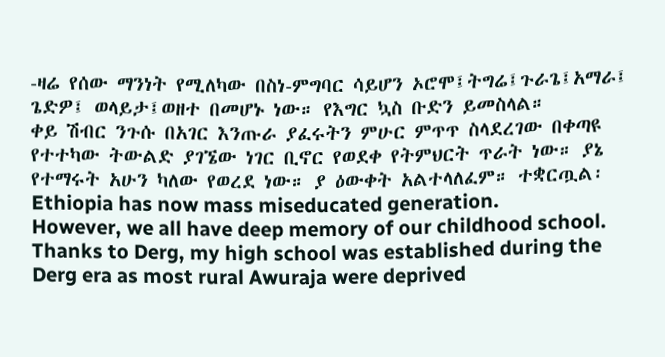-ዛሬ የሰው ማንነት የሚለካው በስነ-ምግባር ሳይሆን ኦሮሞ፤ትግሬ፤ጉራጌ፤አማራ፤ ጌድዎ፤ ወላይታ፤ወዘተ በመሆኑ ነው። የእግር ኳስ ቡድን ይመስላል።
ቀይ ሽብር ንጉሱ በአገር እንጡራ ያፈሩትን ምሁር ምጥጥ ስላደረገው በቀጣዩ የተተካው ትውልድ ያገኜው ነገር ቢኖር የወደቀ የትምህርት ጥራት ነው። ያኔ የተማሩት አሁን ካለው የወረደ ነው። ያ ዕውቀት አልተላለፈም። ተቋርጧል፡ Ethiopia has now mass miseducated generation.
However, we all have deep memory of our childhood school. Thanks to Derg, my high school was established during the Derg era as most rural Awuraja were deprived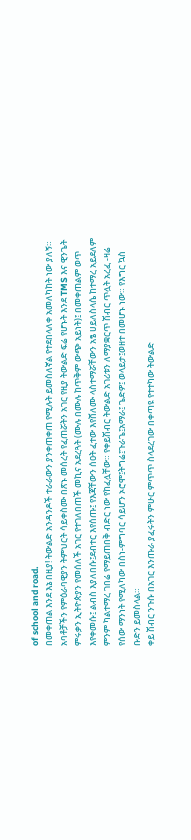of school and road.
በመቀጠል እንደ እኔ በዚያ! ትውልድ አንዳንዶች ተራራውን ያንቀጠቀጠ የሚሉት ይመስለኛል የተደበላለቀ አመለካከት ነው ያለኝ። አባቶቻችን የምዕራባዊያን ትምህርት ሳይቀስሙ በጽኑ መሰረት የፈጠሯትን አገር የዚያ ትውልድ ፍሬ የሆኑት እንደ TMS እና ዊንጌት ምሩቃን ኢትዮጵያን የመሰለች አገር የተገለበጠች መኪና አደረጓት (ሙሉ በሙሉ ከጥቅም ውጭ አይነት)፤ በመቀጠልም ወጥ እየቀመሱ፤ ልብስ እያለበሱ፤ደብተር እየሰጡ፤ የእጃቸውን ሰዐት ፈተው እየሸለሙ ላስተማሯቸውን አፄ ሀይለስላሴ ከተማረ አይደለም ምንም ካልተማረ ገበሬ የማይጠበቅ ብድር ነው የከፈሏቸው። የቀይሽብር ትውልድ አገሪቱን ለማያቋርጥ ሽብር ጥሏት አረፈ -ዛሬ የሰው ማንነት የሚለካው በስነ-ምግባር ሳይሆን ኦሮሞ፤ትግሬ፤ጉራጌ፤አማራ፤ ጌድዎ፤ ወላይታ፤ወዘተ በመሆኑ ነው። የእግር ኳስ ቡድን ይመስላል።
ቀይ ሽብር ንጉሱ በአገር እንጡራ ያፈሩትን ምሁር ምጥጥ ስላደረገው በቀጣዩ የተተካው ትውልድ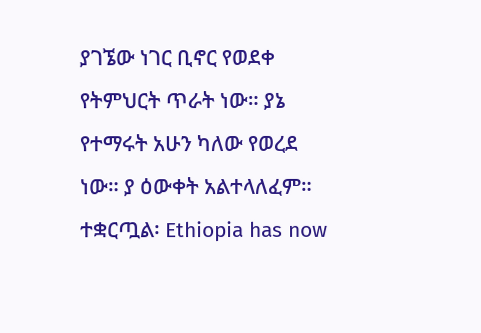ያገኜው ነገር ቢኖር የወደቀ የትምህርት ጥራት ነው። ያኔ የተማሩት አሁን ካለው የወረደ ነው። ያ ዕውቀት አልተላለፈም። ተቋርጧል፡ Ethiopia has now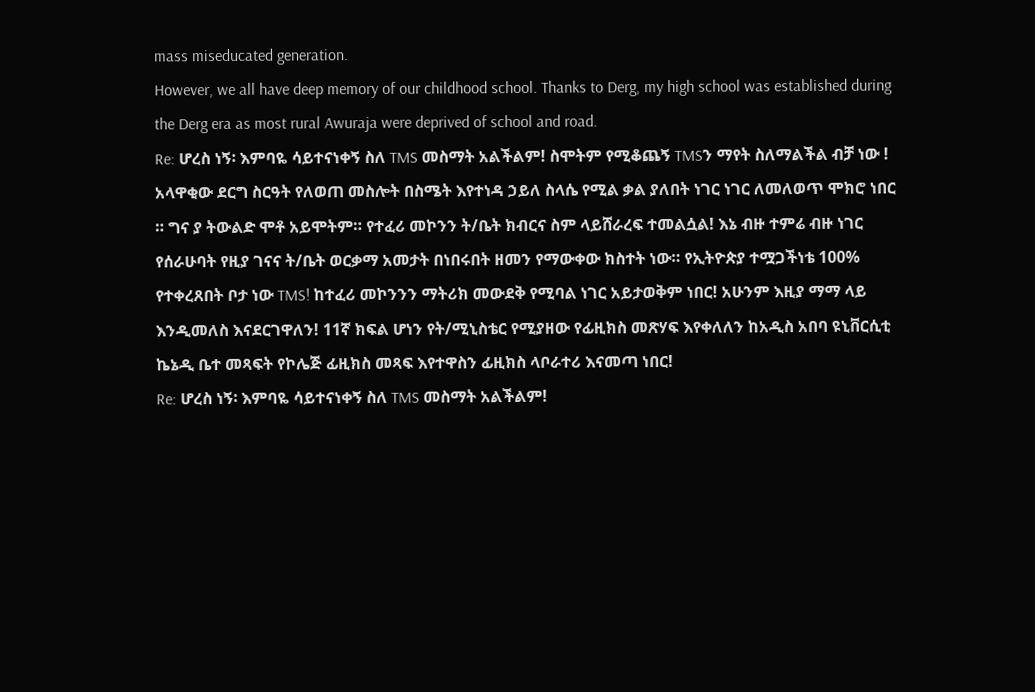mass miseducated generation.
However, we all have deep memory of our childhood school. Thanks to Derg, my high school was established during the Derg era as most rural Awuraja were deprived of school and road.
Re: ሆረስ ነኝ፡ እምባዬ ሳይተናነቀኝ ስለ TMS መስማት አልችልም! ስሞትም የሚቆጨኝ TMSን ማየት ስለማልችል ብቻ ነው !
አላዋቂው ደርግ ስርዓት የለወጠ መስሎት በስሜት እየተነዳ ኃይለ ስላሴ የሚል ቃል ያለበት ነገር ነገር ለመለወጥ ሞክሮ ነበር ። ግና ያ ትውልድ ሞቶ አይሞትም። የተፈሪ መኮንን ት/ቤት ክብርና ስም ላይሸራረፍ ተመልሷል! እኔ ብዙ ተምሬ ብዙ ነገር የሰራሁባት የዚያ ገናና ት/ቤት ወርቃማ አመታት በነበሩበት ዘመን የማውቀው ክስተት ነው። የኢትዮጵያ ተሟጋችነቴ 100% የተቀረጸበት ቦታ ነው TMS! ከተፈሪ መኮንንን ማትሪክ መውደቅ የሚባል ነገር አይታወቅም ነበር! አሁንም እዚያ ማማ ላይ እንዲመለስ እናደርገዋለን! 11ኛ ክፍል ሆነን የት/ሚኒስቴር የሚያዘው የፊዚክስ መጽሃፍ እየቀለለን ከአዲስ አበባ ዩኒቨርሲቲ ኬኔዲ ቤተ መጻፍት የኮሌጅ ፊዚክስ መጻፍ እየተዋስን ፊዚክስ ላቦራተሪ እናመጣ ነበር!
Re: ሆረስ ነኝ፡ እምባዬ ሳይተናነቀኝ ስለ TMS መስማት አልችልም!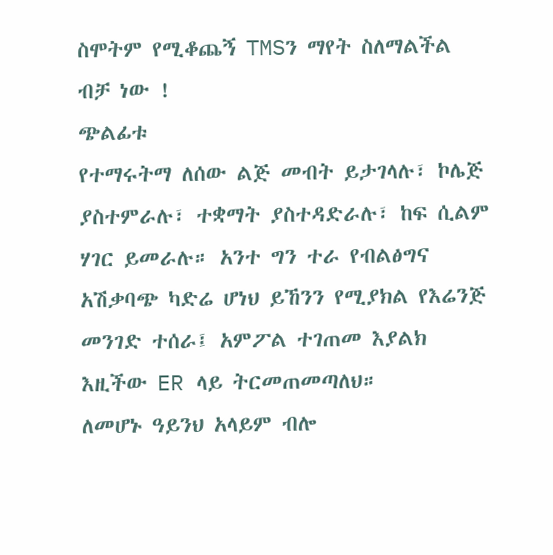ስሞትም የሚቆጨኝ TMSን ማየት ስለማልችል ብቻ ነው !
ጭልፊቱ
የተማሩትማ ለሰው ልጅ መብት ይታገላሉ፣ ኮሌጅ ያስተምራሉ፣ ተቋማት ያስተዳድራሉ፣ ከፍ ሲልም ሃገር ይመራሉ። አንተ ግን ተራ የብልፅግና አሽቃባጭ ካድሬ ሆነህ ይኸንን የሚያክል የእሬንጅ መንገድ ተሰራ፤ አምፖል ተገጠመ እያልክ እዚችው ER ላይ ትርመጠመጣለህ።
ለመሆኑ ዓይንህ አላይም ብሎ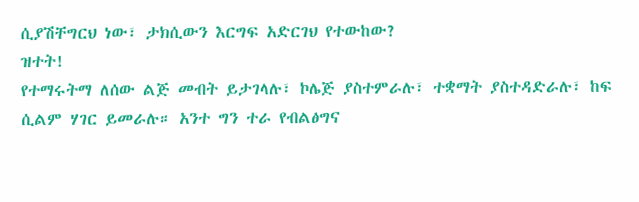ሲያሽቸግርህ ነው፣ ታክሲውን እርግፍ አድርገህ የተውከው?
ዝተት!
የተማሩትማ ለሰው ልጅ መብት ይታገላሉ፣ ኮሌጅ ያስተምራሉ፣ ተቋማት ያስተዳድራሉ፣ ከፍ ሲልም ሃገር ይመራሉ። አንተ ግን ተራ የብልፅግና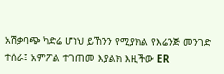አሽቃባጭ ካድሬ ሆነህ ይኸንን የሚያክል የእሬንጅ መንገድ ተሰራ፤ አምፖል ተገጠመ እያልክ እዚችው ER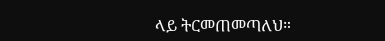ላይ ትርመጠመጣለህ።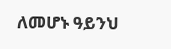ለመሆኑ ዓይንህ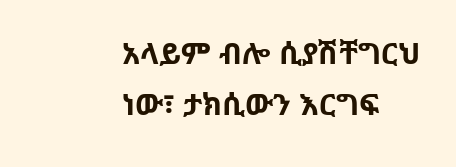አላይም ብሎ ሲያሽቸግርህ ነው፣ ታክሲውን እርግፍ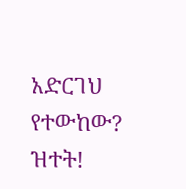አድርገህ የተውከው?
ዝተት!